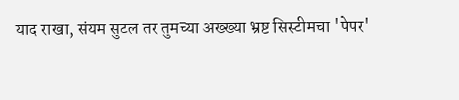याद राखा, संयम सुटल तर तुमच्या अख्ख्या भ्रष्ट सिस्टीमचा 'पेपर'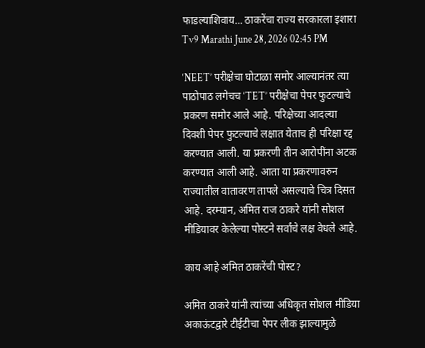फाडल्याशिवाय… ठाकरेंचा राज्य सरकारला इशारा
Tv9 Marathi June 28, 2026 02:45 PM

‘NEET’ परीक्षेचा घोटाळा समोर आल्यानंतर त्या पाठोपाठ लगेचच ‘TET’ परीक्षेचा पेपर फुटल्याचे प्रकरण समोर आले आहे. परिक्षेच्या आदल्या दिवशी पेपर फुटल्याचे लक्षात येताच ही परिक्षा रद्द करण्यात आली. या प्रकरणी तीन आरोपींना अटक करण्यात आली आहे. आता या प्रकरणावरुन राज्यातील वातावरण तापले असल्याचे चित्र दिसत आहे. दरम्यान, अमित राज ठाकरे यांनी सोशल मीडियावर केलेल्या पोस्टने सर्वांचे लक्ष वेधले आहे.

काय आहे अमित ठाकरेंची पोस्ट?

अमित ठाकरे यांनी त्यांच्या अधिकृत सोशल मीडिया अकाऊंटद्वारे टीईटीचा पेपर लीक झाल्यामुळे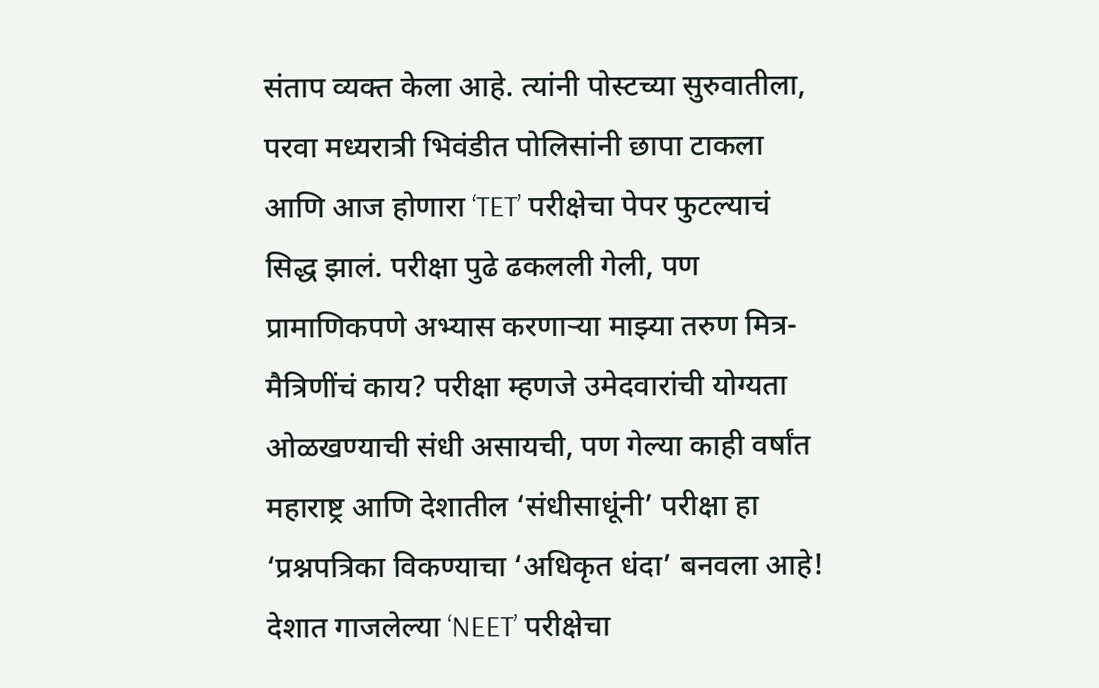संताप व्यक्त केला आहे. त्यांनी पोस्टच्या सुरुवातीला, परवा मध्यरात्री भिवंडीत पोलिसांनी छापा टाकला आणि आज होणारा ‘TET’ परीक्षेचा पेपर फुटल्याचं सिद्ध झालं. परीक्षा पुढे ढकलली गेली, पण प्रामाणिकपणे अभ्यास करणाऱ्या माझ्या तरुण मित्र-मैत्रिणींचं काय? परीक्षा म्हणजे उमेदवारांची योग्यता ओळखण्याची संधी असायची, पण गेल्या काही वर्षांत महाराष्ट्र आणि देशातील ‘संधीसाधूंनी’ परीक्षा हा ‘प्रश्नपत्रिका विकण्याचा ‘अधिकृत धंदा’ बनवला आहे! देशात गाजलेल्या ‘NEET’ परीक्षेचा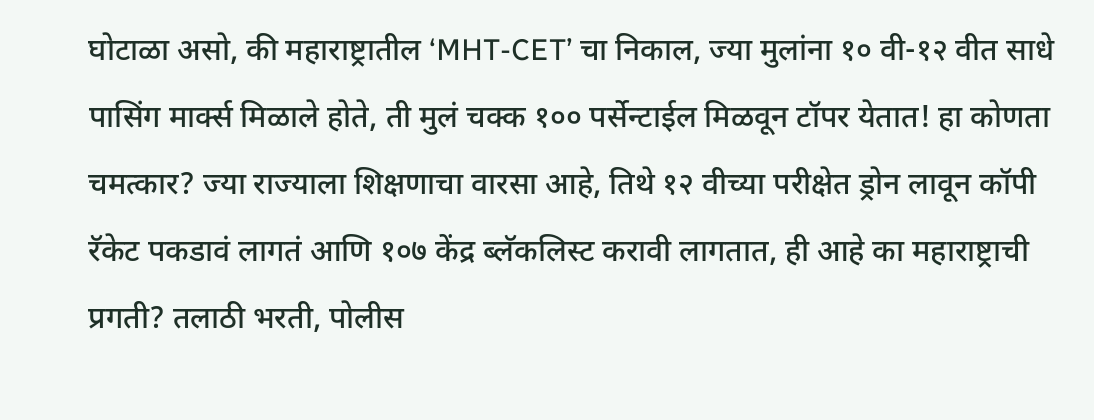घोटाळा असो, की महाराष्ट्रातील ‘MHT-CET’ चा निकाल, ज्या मुलांना १० वी-१२ वीत साधे पासिंग मार्क्स मिळाले होते, ती मुलं चक्क १०० पर्सेन्टाईल मिळवून टॉपर येतात! हा कोणता चमत्कार? ज्या राज्याला शिक्षणाचा वारसा आहे, तिथे १२ वीच्या परीक्षेत ड्रोन लावून कॉपी रॅकेट पकडावं लागतं आणि १०७ केंद्र ब्लॅकलिस्ट करावी लागतात, ही आहे का महाराष्ट्राची प्रगती? तलाठी भरती, पोलीस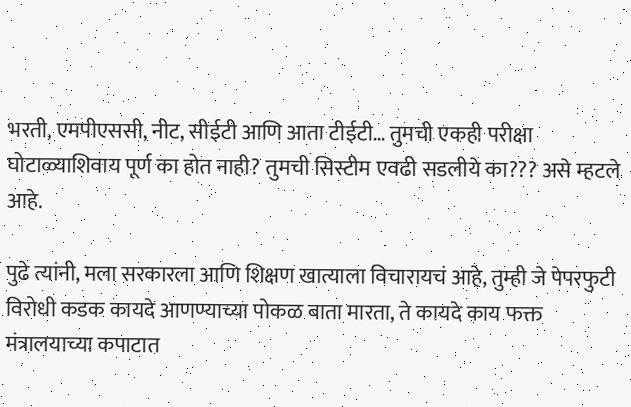भरती, एमपीएससी, नीट, सीईटी आणि आता टीईटी… तुमची एकही परीक्षा घोटाळ्याशिवाय पूर्ण का होत नाही? तुमची सिस्टीम एवढी सडलीये का??? असे म्हटले आहे.

पुढे त्यांनी, मला सरकारला आणि शिक्षण खात्याला विचारायचं आहे, तुम्ही जे पेपरफुटी विरोधी कडक कायदे आणण्याच्या पोकळ बाता मारता, ते कायदे काय फक्त मंत्रालयाच्या कपाटात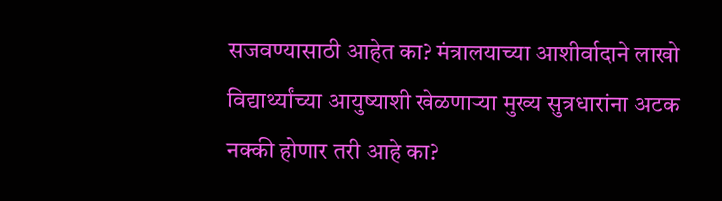सजवण्यासाठी आहेत का? मंत्रालयाच्या आशीर्वादाने लाखो विद्यार्थ्यांच्या आयुष्याशी खेळणाऱ्या मुख्य सुत्रधारांना अटक नक्की होणार तरी आहे का?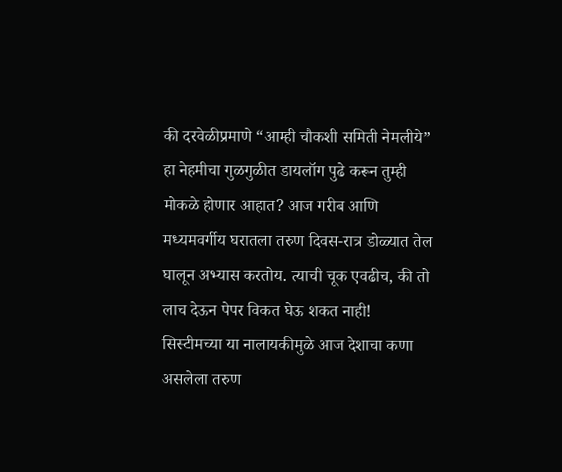की दरवेळीप्रमाणे “आम्ही चौकशी समिती नेमलीये” हा नेहमीचा गुळगुळीत डायलॉग पुढे करून तुम्ही मोकळे होणार आहात? आज गरीब आणि मध्यमवर्गीय घरातला तरुण दिवस-रात्र डोळ्यात तेल घालून अभ्यास करतोय. त्याची चूक एवढीच, की तो लाच देऊन पेपर विकत घेऊ शकत नाही! सिस्टीमच्या या नालायकीमुळे आज देशाचा कणा असलेला तरुण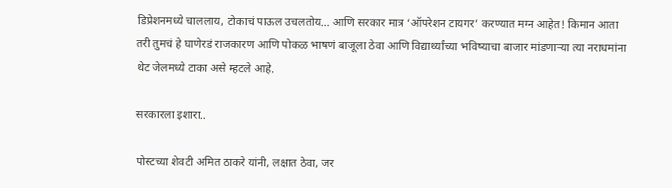डिप्रेशनमध्ये चाललाय, टोकाचं पाऊल उचलतोय… आणि सरकार मात्र ‘ऑपरेशन टायगर’ करण्यात मग्न आहेत! किमान आता तरी तुमचं हे घाणेरडं राजकारण आणि पोकळ भाषणं बाजूला ठेवा आणि विद्यार्थ्यांच्या भविष्याचा बाजार मांडणाऱ्या त्या नराधमांना थेट जेलमध्ये टाका असे म्हटले आहे.

सरकारला इशारा..

पोस्टच्या शेवटी अमित ठाकरे यांनी, लक्षात ठेवा, जर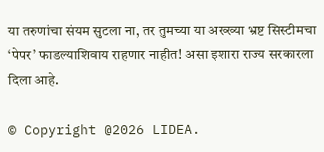या तरुणांचा संयम सुटला ना, तर तुमच्या या अख्ख्या भ्रष्ट सिस्टीमचा ‘पेपर’ फाडल्याशिवाय राहणार नाहीत! असा इशारा राज्य सरकारला दिला आहे.

© Copyright @2026 LIDEA.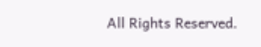All Rights Reserved.